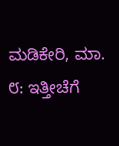ಮಡಿಕೇರಿ, ಮಾ. ೮: ಇತ್ತೀಚೆಗೆ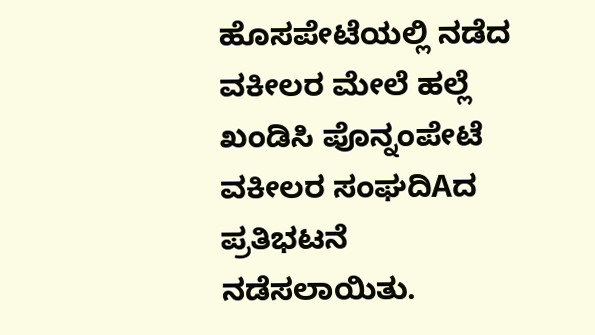ಹೊಸಪೇಟೆಯಲ್ಲಿ ನಡೆದ ವಕೀಲರ ಮೇಲೆ ಹಲ್ಲೆ ಖಂಡಿಸಿ ಪೊನ್ನಂಪೇಟೆ ವಕೀಲರ ಸಂಘದಿAದ ಪ್ರತಿಭಟನೆ ನಡೆಸಲಾಯಿತು.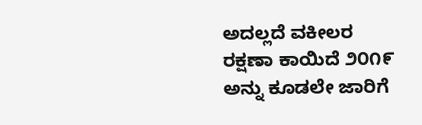ಅದಲ್ಲದೆ ವಕೀಲರ ರಕ್ಷಣಾ ಕಾಯಿದೆ ೨೦೧೯ ಅನ್ನು ಕೂಡಲೇ ಜಾರಿಗೆ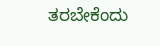ತರಬೇಕೆಂದು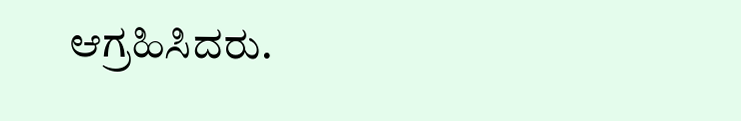ಆಗ್ರಹಿಸಿದರು.